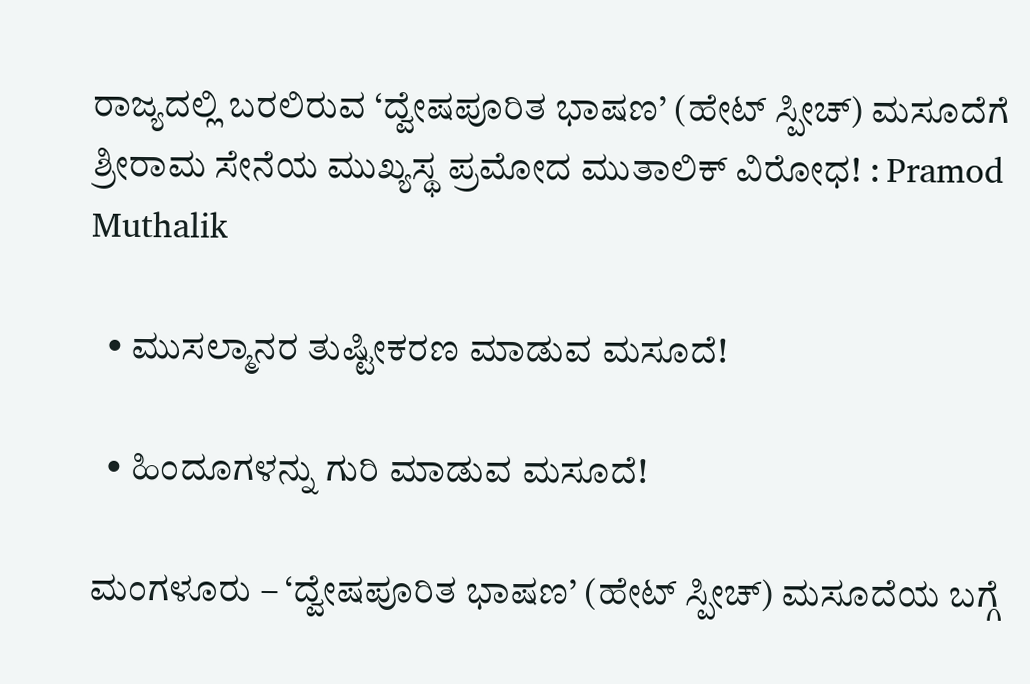ರಾಜ್ಯದಲ್ಲಿ ಬರಲಿರುವ ‘ದ್ವೇಷಪೂರಿತ ಭಾಷಣ’ (ಹೇಟ್ ಸ್ಪೀಚ್) ಮಸೂದೆಗೆ ಶ್ರೀರಾಮ ಸೇನೆಯ ಮುಖ್ಯಸ್ಥ ಪ್ರಮೋದ ಮುತಾಲಿಕ್ ವಿರೋಧ! : Pramod Muthalik

  • ಮುಸಲ್ಮಾನರ ತುಷ್ಟೀಕರಣ ಮಾಡುವ ಮಸೂದೆ!

  • ಹಿಂದೂಗಳನ್ನು ಗುರಿ ಮಾಡುವ ಮಸೂದೆ!

ಮಂಗಳೂರು – ‘ದ್ವೇಷಪೂರಿತ ಭಾಷಣ’ (ಹೇಟ್ ಸ್ಪೀಚ್) ಮಸೂದೆಯ ಬಗ್ಗೆ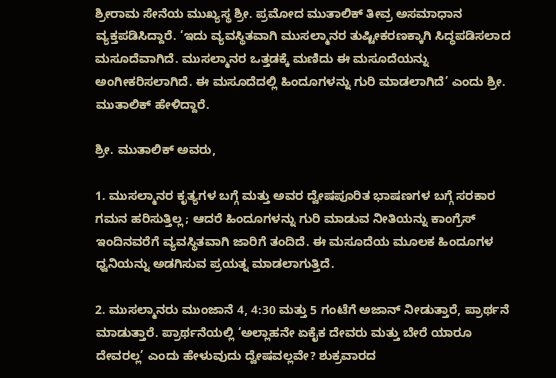ಶ್ರೀರಾಮ ಸೇನೆಯ ಮುಖ್ಯಸ್ಥ ಶ್ರೀ. ಪ್ರಮೋದ ಮುತಾಲಿಕ್ ತೀವ್ರ ಅಸಮಾಧಾನ ವ್ಯಕ್ತಪಡಿಸಿದ್ದಾರೆ. ‘ಇದು ವ್ಯವಸ್ಥಿತವಾಗಿ ಮುಸಲ್ಮಾನರ ತುಷ್ಟೀಕರಣಕ್ಕಾಗಿ ಸಿದ್ಧಪಡಿಸಲಾದ ಮಸೂದೆವಾಗಿದೆ. ಮುಸಲ್ಮಾನರ ಒತ್ತಡಕ್ಕೆ ಮಣಿದು ಈ ಮಸೂದೆಯನ್ನು ಅಂಗೀಕರಿಸಲಾಗಿದೆ. ಈ ಮಸೂದೆದಲ್ಲಿ ಹಿಂದೂಗಳನ್ನು ಗುರಿ ಮಾಡಲಾಗಿದೆ’ ಎಂದು ಶ್ರೀ. ಮುತಾಲಿಕ್ ಹೇಳಿದ್ದಾರೆ.

ಶ್ರೀ. ಮುತಾಲಿಕ್ ಅವರು,

1. ಮುಸಲ್ಮಾನರ ಕೃತ್ಯಗಳ ಬಗ್ಗೆ ಮತ್ತು ಅವರ ದ್ವೇಷಪೂರಿತ ಭಾಷಣಗಳ ಬಗ್ಗೆ ಸರಕಾರ ಗಮನ ಹರಿಸುತ್ತಿಲ್ಲ; ಆದರೆ ಹಿಂದೂಗಳನ್ನು ಗುರಿ ಮಾಡುವ ನೀತಿಯನ್ನು ಕಾಂಗ್ರೆಸ್ ಇಂದಿನವರೆಗೆ ವ್ಯವಸ್ಥಿತವಾಗಿ ಜಾರಿಗೆ ತಂದಿದೆ. ಈ ಮಸೂದೆಯ ಮೂಲಕ ಹಿಂದೂಗಳ ಧ್ವನಿಯನ್ನು ಅಡಗಿಸುವ ಪ್ರಯತ್ನ ಮಾಡಲಾಗುತ್ತಿದೆ.

2. ಮುಸಲ್ಮಾನರು ಮುಂಜಾನೆ 4, 4:30 ಮತ್ತು 5 ಗಂಟೆಗೆ ಅಜಾನ್ ನೀಡುತ್ತಾರೆ, ಪ್ರಾರ್ಥನೆ ಮಾಡುತ್ತಾರೆ. ಪ್ರಾರ್ಥನೆಯಲ್ಲಿ ‘ಅಲ್ಲಾಹನೇ ಏಕೈಕ ದೇವರು ಮತ್ತು ಬೇರೆ ಯಾರೂ ದೇವರಲ್ಲ’ ಎಂದು ಹೇಳುವುದು ದ್ವೇಷವಲ್ಲವೇ? ಶುಕ್ರವಾರದ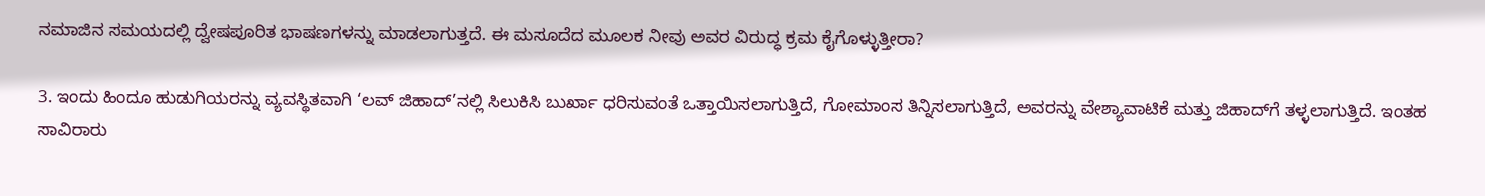ನಮಾಜಿನ ಸಮಯದಲ್ಲಿ ದ್ವೇಷಪೂರಿತ ಭಾಷಣಗಳನ್ನು ಮಾಡಲಾಗುತ್ತದೆ. ಈ ಮಸೂದೆದ ಮೂಲಕ ನೀವು ಅವರ ವಿರುದ್ಧ ಕ್ರಮ ಕೈಗೊಳ್ಳುತ್ತೀರಾ?

3. ಇಂದು ಹಿಂದೂ ಹುಡುಗಿಯರನ್ನು ವ್ಯವಸ್ಥಿತವಾಗಿ ‘ಲವ್ ಜಿಹಾದ್’ನಲ್ಲಿ ಸಿಲುಕಿಸಿ ಬುರ್ಖಾ ಧರಿಸುವಂತೆ ಒತ್ತಾಯಿಸಲಾಗುತ್ತಿದೆ, ಗೋಮಾಂಸ ತಿನ್ನಿಸಲಾಗುತ್ತಿದೆ, ಅವರನ್ನು ವೇಶ್ಯಾವಾಟಿಕೆ ಮತ್ತು ಜಿಹಾದ್‌ಗೆ ತಳ್ಳಲಾಗುತ್ತಿದೆ. ಇಂತಹ ಸಾವಿರಾರು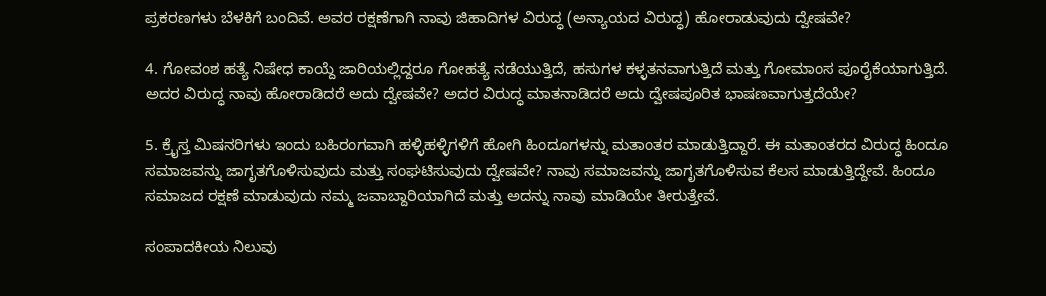ಪ್ರಕರಣಗಳು ಬೆಳಕಿಗೆ ಬಂದಿವೆ. ಅವರ ರಕ್ಷಣೆಗಾಗಿ ನಾವು ಜಿಹಾದಿಗಳ ವಿರುದ್ಧ (ಅನ್ಯಾಯದ ವಿರುದ್ಧ) ಹೋರಾಡುವುದು ದ್ವೇಷವೇ?

4. ಗೋವಂಶ ಹತ್ಯೆ ನಿಷೇಧ ಕಾಯ್ದೆ ಜಾರಿಯಲ್ಲಿದ್ದರೂ ಗೋಹತ್ಯೆ ನಡೆಯುತ್ತಿದೆ, ಹಸುಗಳ ಕಳ್ಳತನವಾಗುತ್ತಿದೆ ಮತ್ತು ಗೋಮಾಂಸ ಪೂರೈಕೆಯಾಗುತ್ತಿದೆ. ಅದರ ವಿರುದ್ಧ ನಾವು ಹೋರಾಡಿದರೆ ಅದು ದ್ವೇಷವೇ? ಅದರ ವಿರುದ್ಧ ಮಾತನಾಡಿದರೆ ಅದು ದ್ವೇಷಪೂರಿತ ಭಾಷಣವಾಗುತ್ತದೆಯೇ?

5. ಕ್ರೈಸ್ತ ಮಿಷನರಿಗಳು ಇಂದು ಬಹಿರಂಗವಾಗಿ ಹಳ್ಳಿಹಳ್ಳಿಗಳಿಗೆ ಹೋಗಿ ಹಿಂದೂಗಳನ್ನು ಮತಾಂತರ ಮಾಡುತ್ತಿದ್ದಾರೆ. ಈ ಮತಾಂತರದ ವಿರುದ್ಧ ಹಿಂದೂ ಸಮಾಜವನ್ನು ಜಾಗೃತಗೊಳಿಸುವುದು ಮತ್ತು ಸಂಘಟಿಸುವುದು ದ್ವೇಷವೇ? ನಾವು ಸಮಾಜವನ್ನು ಜಾಗೃತಗೊಳಿಸುವ ಕೆಲಸ ಮಾಡುತ್ತಿದ್ದೇವೆ. ಹಿಂದೂ ಸಮಾಜದ ರಕ್ಷಣೆ ಮಾಡುವುದು ನಮ್ಮ ಜವಾಬ್ದಾರಿಯಾಗಿದೆ ಮತ್ತು ಅದನ್ನು ನಾವು ಮಾಡಿಯೇ ತೀರುತ್ತೇವೆ.

ಸಂಪಾದಕೀಯ ನಿಲುವು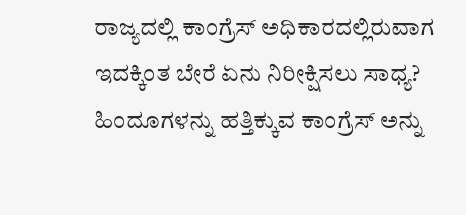ರಾಜ್ಯದಲ್ಲಿ ಕಾಂಗ್ರೆಸ್ ಅಧಿಕಾರದಲ್ಲಿರುವಾಗ ಇದಕ್ಕಿಂತ ಬೇರೆ ಏನು ನಿರೀಕ್ಷಿಸಲು ಸಾಧ್ಯ? ಹಿಂದೂಗಳನ್ನು ಹತ್ತಿಕ್ಕುವ ಕಾಂಗ್ರೆಸ್ ಅನ್ನು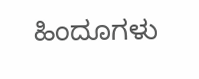ಹಿಂದೂಗಳು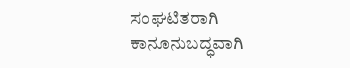ಸಂಘಟಿತರಾಗಿ ಕಾನೂನುಬದ್ಧವಾಗಿ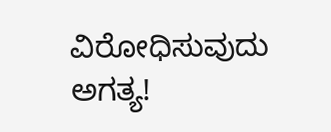ವಿರೋಧಿಸುವುದು ಅಗತ್ಯ!